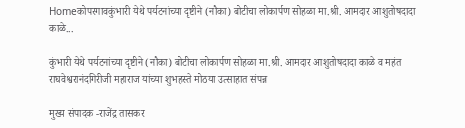Homeकोपरगावकुंभारी येथे पर्यटनांच्या दृष्टीने (नौका) बोटीचा लोकार्पण सोहळा मा.श्री. आमदार आशुतोषदादा काळे...

कुंभारी येथे पर्यटनांच्या दृष्टीने (नौका) बोटीचा लोकार्पण सोहळा मा.श्री. आमदार आशुतोषदादा काळे व महंत राघवेश्वरानंदगिरीजी महाराज यांच्या शुभहस्ते मोठया उत्साहात संपन्न

मुख्य संपादक -राजेंद्र तासकर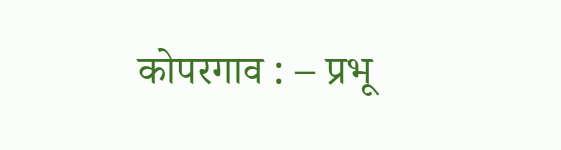कोपरगाव : – प्रभू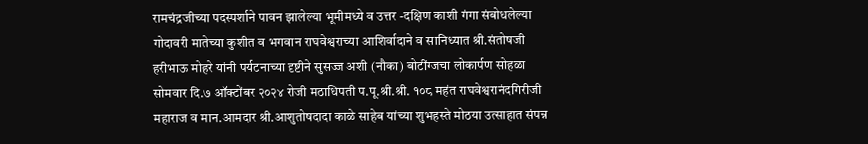रामचंद्रजीच्या पदस्पर्शाने पावन झालेल्या भूमीमध्ये व उत्तर -दक्षिण काशी गंगा संबोधलेल्या गोदावरी मातेच्या कुशीत व भगवान राघवेश्वराच्या आशिर्वादाने व सानिध्यात श्री.संतोषजी हरीभाऊ मोहरे यांनी पर्यटनाच्या दृष्टीने सुसज्ज अशी (नौका) बोटींग्जचा लोकार्पण सोहळा सोमवार दि.७ ऑक्टोंबर २०२४ रोजी मठाधिपती प.पू.श्री.श्री. १०८ महंत राघवेश्वरानंदगिरीजी महाराज व मान.आमदार श्री.आशुतोषदादा काळे साहेब यांच्या शुभहस्ते मोठया उत्साहात संपन्न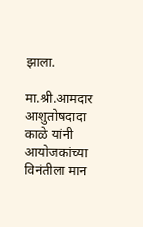झाला.

मा.श्री.आमदार आशुतोषदादा काळे यांनी आयोजकांच्या विनंतीला मान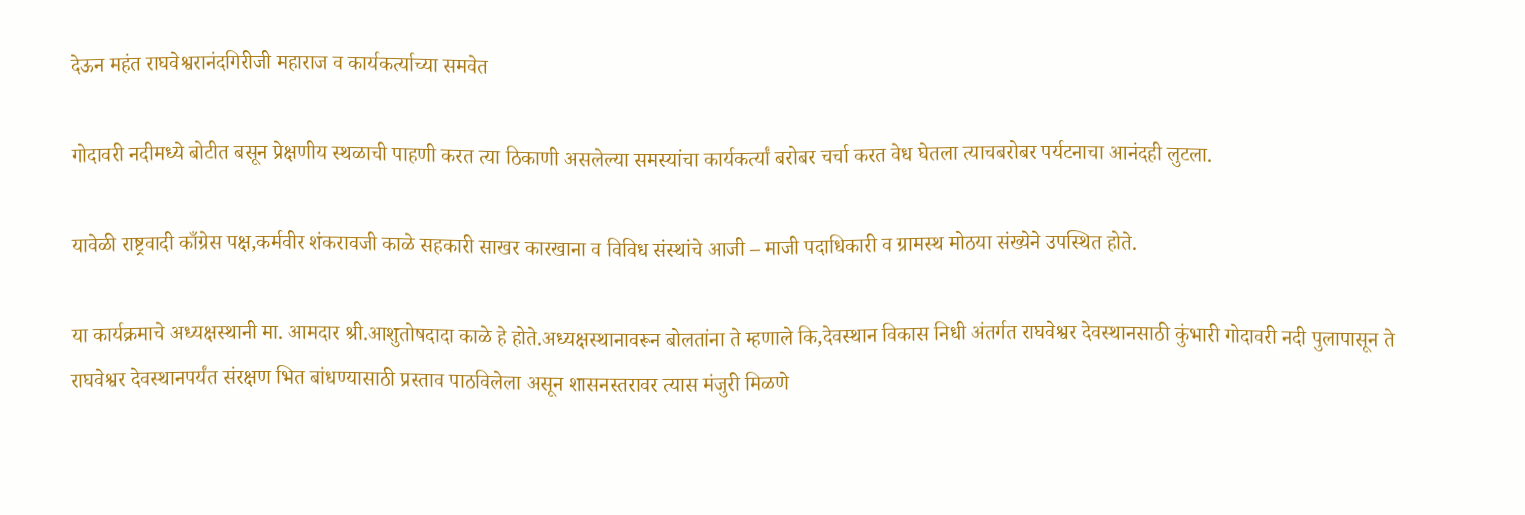देऊन महंत राघवेश्वरानंदगिरीजी महाराज व कार्यकर्त्याच्या समवेत

गोदावरी नदीमध्ये बोटीत बसून प्रेक्षणीय स्थळाची पाहणी करत त्या ठिकाणी असलेल्या समस्यांचा कार्यकर्त्यां बरोबर चर्चा करत वेध घेतला त्याचबरोबर पर्यटनाचा आनंदही लुटला.

यावेळी राष्ट्रवादी काँग्रेस पक्ष,कर्मवीर शंकरावजी काळे सहकारी साखर कारखाना व विविध संस्थांचे आजी – माजी पदाधिकारी व ग्रामस्थ मोठया संख्येने उपस्थित होते.

या कार्यक्रमाचे अध्यक्षस्थानी मा. आमदार श्री.आशुतोषदादा काळे हे होते.अध्यक्षस्थानावरून बोलतांना ते म्हणाले कि,देवस्थान विकास निधी अंतर्गत राघवेश्वर देवस्थानसाठी कुंभारी गोदावरी नदी पुलापासून ते राघवेश्वर देवस्थानपर्यंत संरक्षण भित बांधण्यासाठी प्रस्ताव पाठविलेला असून शासनस्तरावर त्यास मंजुरी मिळणे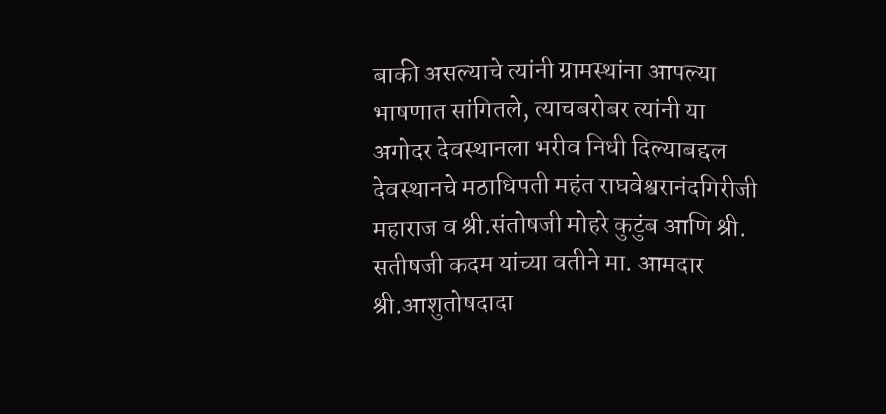बाकी असल्याचे त्यांनी ग्रामस्थांना आपल्या भाषणात सांगितले, त्याचबरोबर त्यांनी या अगोदर देवस्थानला भरीव निधी दिल्याबद्दल देवस्थानचे मठाधिपती महंत राघवेश्वरानंदगिरीजी महाराज व श्री.संतोषजी मोहरे कुटुंब आणि श्री. सतीषजी कदम यांच्या वतीने मा. आमदार श्री.आशुतोषदादा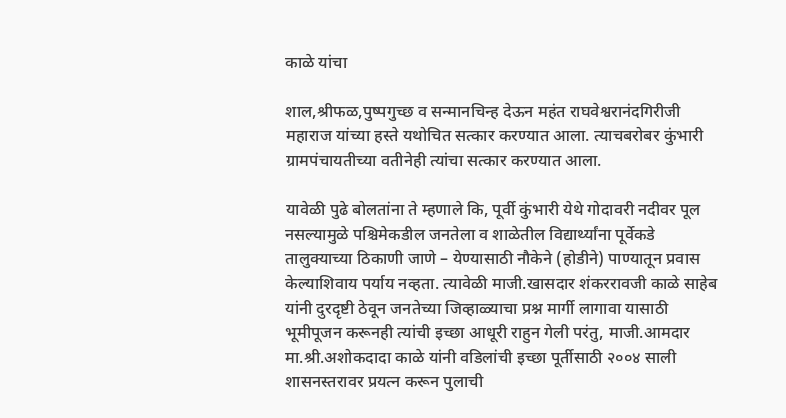काळे यांचा

शाल,श्रीफळ,पुष्पगुच्छ व सन्मानचिन्ह देऊन महंत राघवेश्वरानंदगिरीजी महाराज यांच्या हस्ते यथोचित सत्कार करण्यात आला. त्याचबरोबर कुंभारी ग्रामपंचायतीच्या वतीनेही त्यांचा सत्कार करण्यात आला.

यावेळी पुढे बोलतांना ते म्हणाले कि, पूर्वी कुंभारी येथे गोदावरी नदीवर पूल नसल्यामुळे पश्चिमेकडील जनतेला व शाळेतील विद्यार्थ्यांना पूर्वेकडे तालुक्याच्या ठिकाणी जाणे – येण्यासाठी नौकेने (होडीने) पाण्यातून प्रवास केल्याशिवाय पर्याय नव्हता. त्यावेळी माजी.खासदार शंकररावजी काळे साहेब यांनी दुरदृष्टी ठेवून जनतेच्या जिव्हाळ्याचा प्रश्न मार्गी लागावा यासाठी भूमीपूजन करूनही त्यांची इच्छा आधूरी राहुन गेली परंतु, माजी.आमदार मा.श्री.अशोकदादा काळे यांनी वडिलांची इच्छा पूर्तीसाठी २००४ साली शासनस्तरावर प्रयत्न करून पुलाची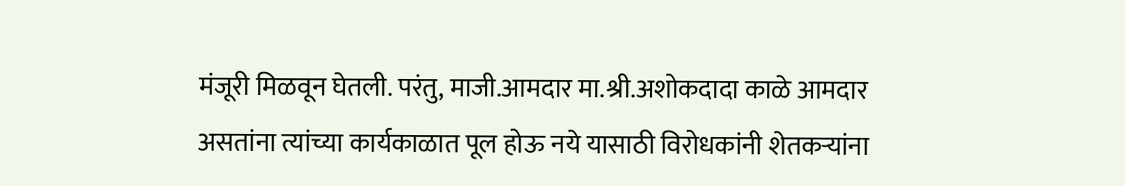मंजूरी मिळवून घेतली. परंतु, माजी.आमदार मा.श्री.अशोकदादा काळे आमदार असतांना त्यांच्या कार्यकाळात पूल होऊ नये यासाठी विरोधकांनी शेतकऱ्यांना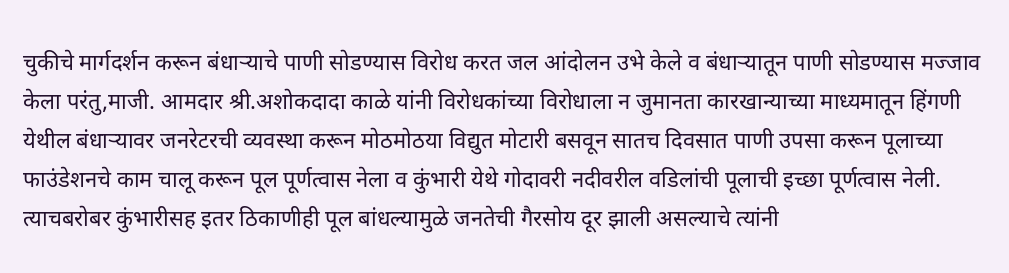चुकीचे मार्गदर्शन करून बंधाऱ्याचे पाणी सोडण्यास विरोध करत जल आंदोलन उभे केले व बंधाऱ्यातून पाणी सोडण्यास मज्जाव केला परंतु,माजी. आमदार श्री.अशोकदादा काळे यांनी विरोधकांच्या विरोधाला न जुमानता कारखान्याच्या माध्यमातून हिंगणी येथील बंधाऱ्यावर जनरेटरची व्यवस्था करून मोठमोठया विद्युत मोटारी बसवून सातच दिवसात पाणी उपसा करून पूलाच्या फाउंडेशनचे काम चालू करून पूल पूर्णत्वास नेला व कुंभारी येथे गोदावरी नदीवरील वडिलांची पूलाची इच्छा पूर्णत्वास नेली. त्याचबरोबर कुंभारीसह इतर ठिकाणीही पूल बांधल्यामुळे जनतेची गैरसोय दूर झाली असल्याचे त्यांनी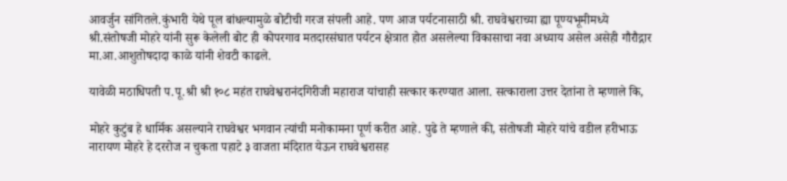आवर्जुन सांगितले.कुंभारी येथे पूल बांधल्यामुळे बोटीची गरज संपली आहे. पण आज पर्यटनासाठी श्री. राघवेश्वराच्या ह्या पूण्यभूमीमध्ये श्री.संतोषजी मोहरे यांनी सुरू केलेली बोट ही कोपरगाव मतदारसंघात पर्यटन क्षेत्रात होत असलेल्या विकासाचा नवा अध्याय असेल असेही गौरौद्गार मा.आ.आशुतोषदादा काळे यांनी शेवटी काढले.

यावेळी मठाधिपती प.पू.श्री श्री १०८ महंत राघवेश्वरानंदगिरीजी महाराज यांचाही सत्कार करण्यात आला. सत्काराला उत्तर देतांना ते म्हणाले कि,

मोहरे कुटुंब हे धार्मिक असल्याने राघवेश्वर भगवान त्यांची मनोकामना पूर्ण करीत आहे. पुढे ते म्हणाले की, संतोषजी मोहरे यांचे वडील हरीभाऊ नारायण मोहरे हे दररोज न चुकता पहाटे ३ वाजता मंदिरात येऊन राघवेश्वरासह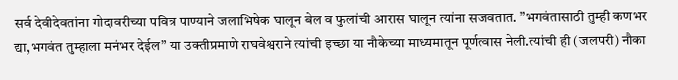सर्व देवीदेवतांना गोदावरीच्या पवित्र पाण्याने जलाभिषेक घालून बेल व फुलांची आरास घालून त्यांना सजवतात. ”भगवंतासाठी तुम्ही कणभर द्या,भगवंत तुम्हाला मनंभर देईल” या उक्तीप्रमाणे राघवेश्वराने त्यांची इच्छा या नौकेच्या माध्यमातून पूर्णत्वास नेली.त्यांची ही (जलपरी) नौका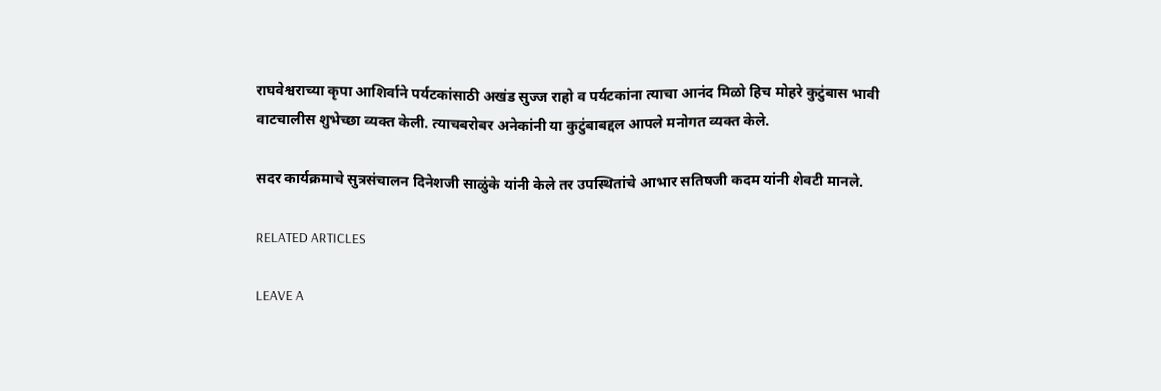राघवेश्वराच्या कृपा आशिर्वाने पर्यटकांसाठी अखंड सुज्ज राहो व पर्यटकांना त्याचा आनंद मिळो हिच मोहरे कुटुंबास भावी वाटचालीस शुभेच्छा व्यक्त केली. त्याचबरोबर अनेकांनी या कुटुंबाबद्दल आपले मनोगत व्यक्त केले.

सदर कार्यक्रमाचे सुत्रसंचालन दिनेशजी साळुंके यांनी केले तर उपस्थितांचे आभार सतिषजी कदम यांनी शेवटी मानले.

RELATED ARTICLES

LEAVE A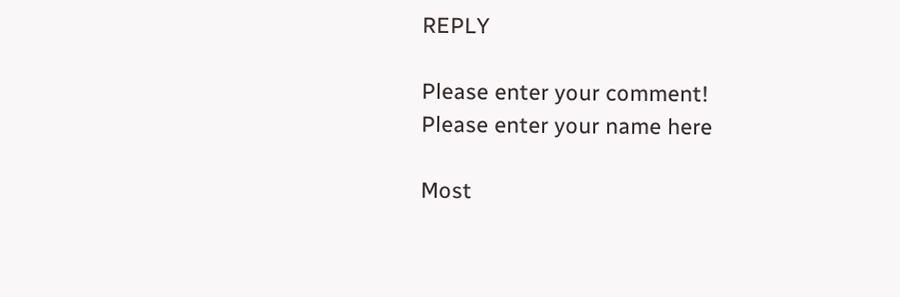REPLY

Please enter your comment!
Please enter your name here

Most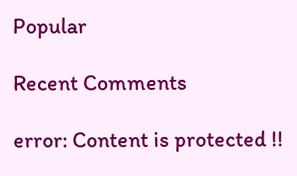Popular

Recent Comments

error: Content is protected !!